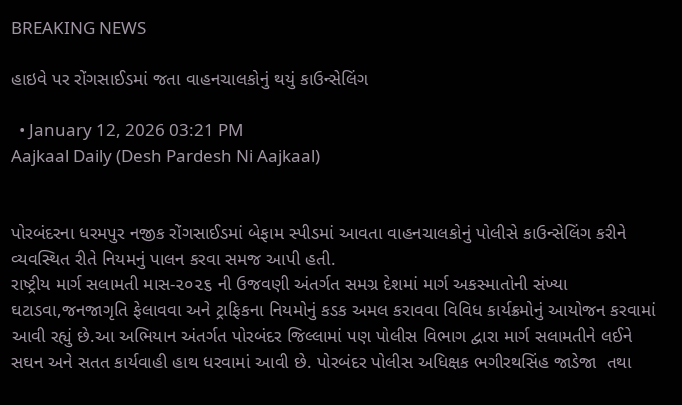BREAKING NEWS

હાઇવે પર રોંગસાઈડમાં જતા વાહનચાલકોનું થયું કાઉન્સેલિંગ

  • January 12, 2026 03:21 PM
Aajkaal Daily (Desh Pardesh Ni Aajkaal)


પોરબંદરના ધરમપુર નજીક રોંગસાઈડમાં બેફામ સ્પીડમાં આવતા વાહનચાલકોનું પોલીસે કાઉન્સેલિંગ કરીને વ્યવસ્થિત રીતે નિયમનું પાલન કરવા સમજ આપી હતી.
રાષ્ટ્રીય માર્ગ સલામતી માસ-૨૦૨૬ ની ઉજવણી અંતર્ગત સમગ્ર દેશમાં માર્ગ અકસ્માતોની સંખ્યા ઘટાડવા,જનજાગૃતિ ફેલાવવા અને ટ્રાફિકના નિયમોનું કડક અમલ કરાવવા વિવિધ કાર્યક્રમોનું આયોજન કરવામાં આવી રહ્યું છે.આ અભિયાન અંતર્ગત પોરબંદર જિલ્લામાં પણ પોલીસ વિભાગ દ્વારા માર્ગ સલામતીને લઈને સઘન અને સતત કાર્યવાહી હાથ ધરવામાં આવી છે. પોરબંદર પોલીસ અધિક્ષક ભગીરથસિંહ જાડેજા  તથા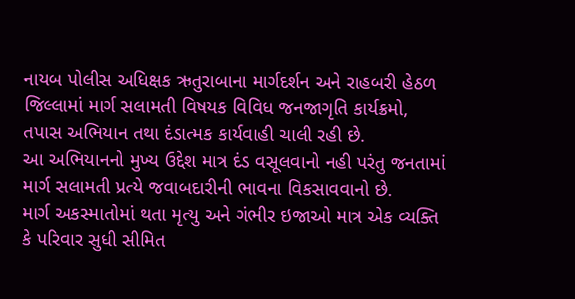નાયબ પોલીસ અધિક્ષક ઋતુરાબાના માર્ગદર્શન અને રાહબરી હેઠળ જિલ્લામાં માર્ગ સલામતી વિષયક વિવિધ જનજાગૃતિ કાર્યક્રમો, તપાસ અભિયાન તથા દંડાત્મક કાર્યવાહી ચાલી રહી છે.
આ અભિયાનનો મુખ્ય ઉદ્દેશ માત્ર દંડ વસૂલવાનો નહી પરંતુ જનતામાં માર્ગ સલામતી પ્રત્યે જવાબદારીની ભાવના વિકસાવવાનો છે.
માર્ગ અકસ્માતોમાં થતા મૃત્યુ અને ગંભીર ઇજાઓ માત્ર એક વ્યક્તિ કે પરિવાર સુધી સીમિત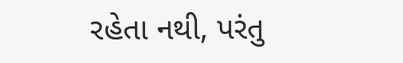રહેતા નથી, પરંતુ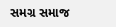સમગ્ર સમાજ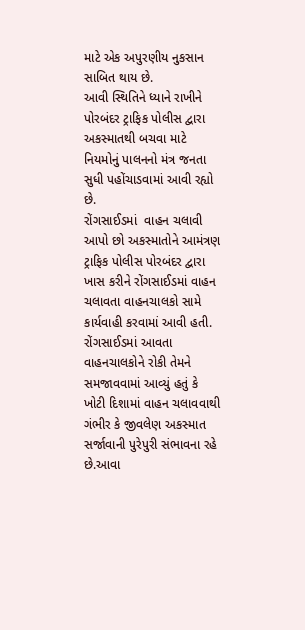માટે એક અપુરણીય નુકસાન સાબિત થાય છે.
આવી સ્થિતિને ધ્યાને રાખીને પોરબંદર ટ્રાફિક પોલીસ દ્વારા અકસ્માતથી બચવા માટે નિયમોનું પાલનનો મંત્ર જનતા સુધી પહોંચાડવામાં આવી રહ્યો છે.
રોંગસાઈડમાં  વાહન ચલાવી આપો છો અકસ્માતોને આમંત્રણ
ટ્રાફિક પોલીસ પોરબંદર દ્વારા ખાસ કરીને રોંગસાઈડમાં વાહન ચલાવતા વાહનચાલકો સામે કાર્યવાહી કરવામાં આવી હતી.
રોંગસાઈડમાં આવતા વાહનચાલકોને રોકી તેમને સમજાવવામાં આવ્યું હતું કે ખોટી દિશામાં વાહન ચલાવવાથી ગંભીર કે જીવલેણ અકસ્માત સર્જાવાની પુરેપુરી સંભાવના રહે છે.આવા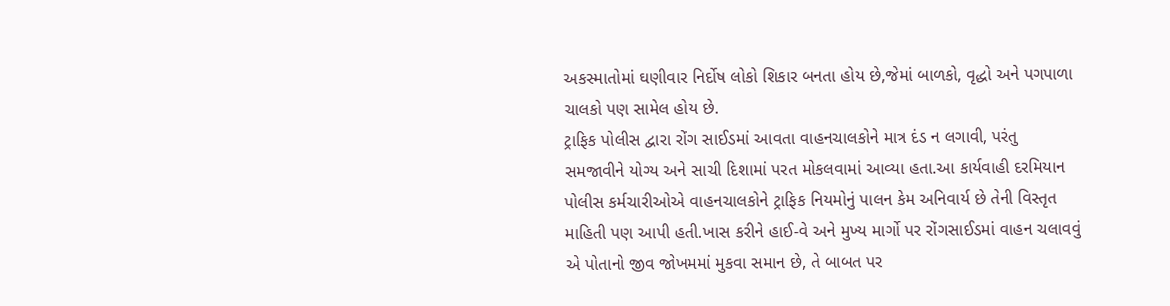અકસ્માતોમાં ઘણીવાર નિર્દોષ લોકો શિકાર બનતા હોય છે,જેમાં બાળકો, વૃદ્ધો અને પગપાળા ચાલકો પણ સામેલ હોય છે.
ટ્રાફિક પોલીસ દ્વારા રોંગ સાઈડમાં આવતા વાહનચાલકોને માત્ર દંડ ન લગાવી, પરંતુ સમજાવીને યોગ્ય અને સાચી દિશામાં પરત મોકલવામાં આવ્યા હતા.આ કાર્યવાહી દરમિયાન પોલીસ કર્મચારીઓએ વાહનચાલકોને ટ્રાફિક નિયમોનું પાલન કેમ અનિવાર્ય છે તેની વિસ્તૃત માહિતી પણ આપી હતી.ખાસ કરીને હાઈ-વે અને મુખ્ય માર્ગો પર રોંગસાઈડમાં વાહન ચલાવવું એ પોતાનો જીવ જોખમમાં મુકવા સમાન છે, તે બાબત પર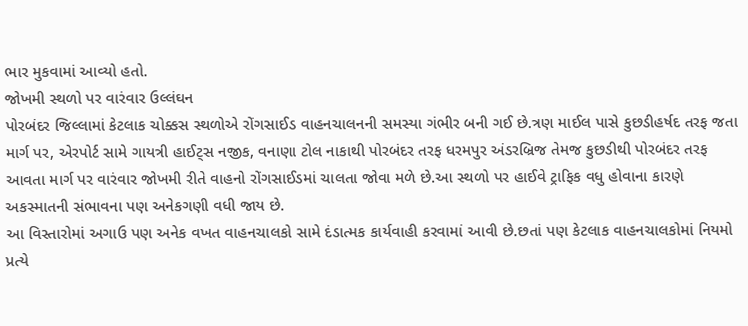ભાર મુકવામાં આવ્યો હતો.
જોખમી સ્થળો પર વારંવાર ઉલ્લંઘન
પોરબંદર જિલ્લામાં કેટલાક ચોક્કસ સ્થળોએ રોંગસાઈડ વાહનચાલનની સમસ્યા ગંભીર બની ગઈ છે.ત્રણ માઈલ પાસે કુછડીહર્ષદ તરફ જતા માર્ગ પર, એરપોર્ટ સામે ગાયત્રી હાઈટ્સ નજીક, વનાણા ટોલ નાકાથી પોરબંદર તરફ ધરમપુર અંડરબ્રિજ તેમજ કુછડીથી પોરબંદર તરફ આવતા માર્ગ પર વારંવાર જોખમી રીતે વાહનો રોંગસાઈડમાં ચાલતા જોવા મળે છે.આ સ્થળો પર હાઈવે ટ્રાફિક વધુ હોવાના કારણે અકસ્માતની સંભાવના પણ અનેકગણી વધી જાય છે.
આ વિસ્તારોમાં અગાઉ પણ અનેક વખત વાહનચાલકો સામે દંડાત્મક કાર્યવાહી કરવામાં આવી છે.છતાં પણ કેટલાક વાહનચાલકોમાં નિયમો પ્રત્યે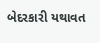બેદરકારી યથાવત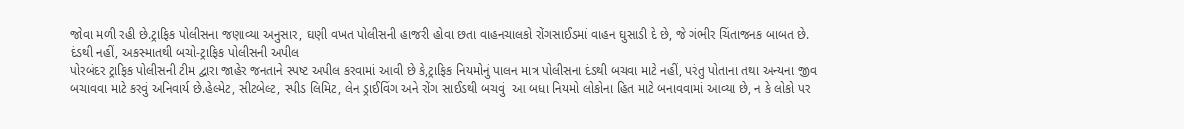જોવા મળી રહી છે.ટ્રાફિક પોલીસના જણાવ્યા અનુસાર, ઘણી વખત પોલીસની હાજરી હોવા છતા વાહનચાલકો રોંગસાઈડમાં વાહન ઘુસાડી દે છે, જે ગંભીર ચિંતાજનક બાબત છે.
દંડથી નહીં, અકસ્માતથી બચો-ટ્રાફિક પોલીસની અપીલ
પોરબંદર ટ્રાફિક પોલીસની ટીમ દ્વારા જાહેર જનતાને સ્પષ્ટ અપીલ કરવામાં આવી છે કે,ટ્રાફિક નિયમોનું પાલન માત્ર પોલીસના દંડથી બચવા માટે નહીં, પરંતુ પોતાના તથા અન્યના જીવ બચાવવા માટે કરવું અનિવાર્ય છે.હેલ્મેટ, સીટબેલ્ટ, સ્પીડ લિમિટ, લેન ડ્રાઈવિંગ અને રોંગ સાઈડથી બચવું  આ બધા નિયમો લોકોના હિત માટે બનાવવામાં આવ્યા છે, ન કે લોકો પર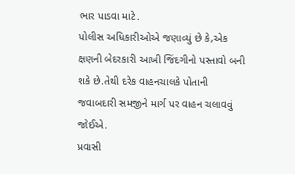ભાર પાડવા માટે.
પોલીસ અધિકારીઓએ જણાવ્યું છે કે,એક ક્ષણની બેદરકારી આખી જિંદગીનો પસ્તાવો બની શકે છે.તેથી દરેક વાહનચાલકે પોતાની જવાબદારી સમજીને માર્ગ પર વાહન ચલાવવું જોઈએ.
પ્રવાસી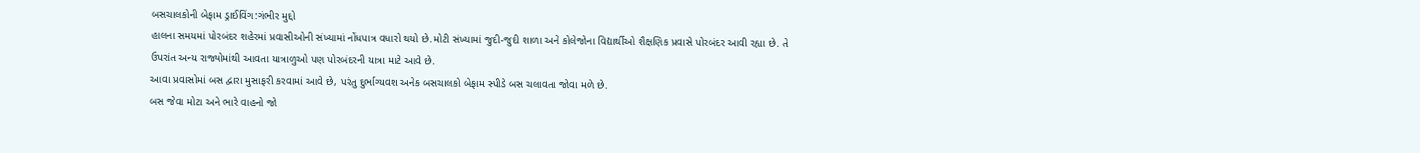બસચાલકોની બેફામ ડ્રાઈવિંગ:ગંભીર મુદ્દો
હાલના સમયમાં પોરબંદર શહેરમાં પ્રવાસીઓની સંખ્યામાં નોંધપાત્ર વધારો થયો છે.મોટી સંખ્યામાં જુદી-જુદી શાળા અને કોલેજોના વિદ્યાર્થીઓ શૈક્ષણિક પ્રવાસે પોરબંદર આવી રહ્યા છે. તે ઉપરાંત અન્ય રાજ્યોમાંથી આવતા યાત્રાળુઓ પણ પોરબંદરની યાત્રા માટે આવે છે.
આવા પ્રવાસોમાં બસ દ્વારા મુસાફરી કરવામાં આવે છે, પરંતુ દુર્ભાગ્યવશ અનેક બસચાલકો બેફામ સ્પીડે બસ ચલાવતા જોવા મળે છે.
બસ જેવા મોટા અને ભારે વાહનો જો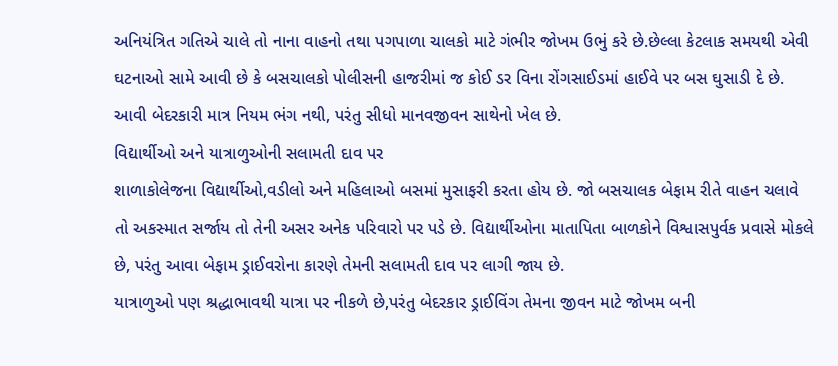અનિયંત્રિત ગતિએ ચાલે તો નાના વાહનો તથા પગપાળા ચાલકો માટે ગંભીર જોખમ ઉભું કરે છે.છેલ્લા કેટલાક સમયથી એવી ઘટનાઓ સામે આવી છે કે બસચાલકો પોલીસની હાજરીમાં જ કોઈ ડર વિના રોંગસાઈડમાં હાઈવે પર બસ ઘુસાડી દે છે. આવી બેદરકારી માત્ર નિયમ ભંગ નથી, પરંતુ સીધો માનવજીવન સાથેનો ખેલ છે.
વિદ્યાર્થીઓ અને યાત્રાળુઓની સલામતી દાવ પર
શાળાકોલેજના વિદ્યાર્થીઓ,વડીલો અને મહિલાઓ બસમાં મુસાફરી કરતા હોય છે. જો બસચાલક બેફામ રીતે વાહન ચલાવે તો અકસ્માત સર્જાય તો તેની અસર અનેક પરિવારો પર પડે છે. વિદ્યાર્થીઓના માતાપિતા બાળકોને વિશ્વાસપુર્વક પ્રવાસે મોકલે છે, પરંતુ આવા બેફામ ડ્રાઈવરોના કારણે તેમની સલામતી દાવ પર લાગી જાય છે.
યાત્રાળુઓ પણ શ્રદ્ધાભાવથી યાત્રા પર નીકળે છે,પરંતુ બેદરકાર ડ્રાઈવિંગ તેમના જીવન માટે જોખમ બની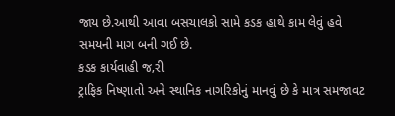જાય છે.આથી આવા બસચાલકો સામે કડક હાથે કામ લેવું હવે સમયની માગ બની ગઈ છે.
કડક કાર્યવાહી જ‚રી
ટ્રાફિક નિષ્ણાતો અને સ્થાનિક નાગરિકોનું માનવું છે કે માત્ર સમજાવટ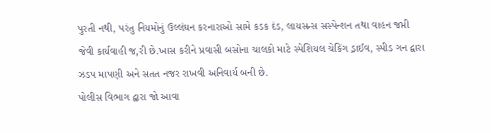પુરતી નથી, પરંતુ નિયમોનું ઉલ્લંઘન કરનારાઓ સામે કડક દંડ, લાયસન્સ સસ્પેન્શન તથા વાહન જપ્તી જેવી કાર્યવાહી જ‚રી છે.ખાસ કરીને પ્રવાસી બસોના ચાલકો માટે સ્પેશિયલ ચેકિંગ ડ્રાઈવ, સ્પીડ ગન દ્વારા ઝડપ માપણી અને સતત નજર રાખવી અનિવાર્ય બની છે.
પોલીસ વિભાગ દ્વારા જો આવા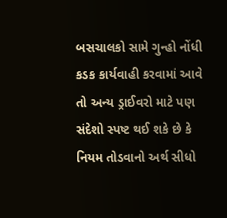બસચાલકો સામે ગુન્હો નોંધી કડક કાર્યવાહી કરવામાં આવે તો અન્ય ડ્રાઈવરો માટે પણ સંદેશો સ્પષ્ટ થઈ શકે છે કે નિયમ તોડવાનો અર્થ સીધો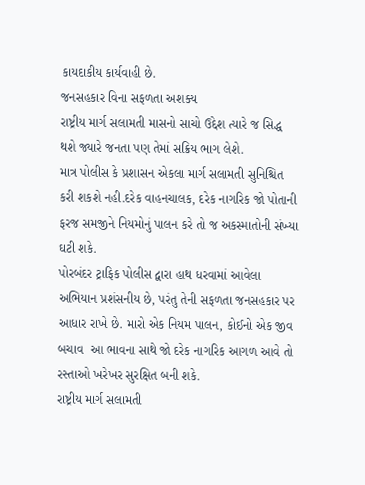કાયદાકીય કાર્યવાહી છે.
જનસહકાર વિના સફળતા અશક્ય
રાષ્ટ્રીય માર્ગ સલામતી માસનો સાચો ઉદ્દેશ ત્યારે જ સિદ્ધ થશે જ્યારે જનતા પણ તેમાં સક્રિય ભાગ લેશે.
માત્ર પોલીસ કે પ્રશાસન એકલા માર્ગ સલામતી સુનિશ્ચિત કરી શકશે નહી.દરેક વાહનચાલક, દરેક નાગરિક જો પોતાની ફરજ સમજીને નિયમોનું પાલન કરે તો જ અકસ્માતોની સંખ્યા ઘટી શકે.
પોરબંદર ટ્રાફિક પોલીસ દ્વારા હાથ ધરવામાં આવેલા અભિયાન પ્રશંસનીય છે, પરંતુ તેની સફળતા જનસહકાર પર આધાર રાખે છે. મારો એક નિયમ પાલન, કોઈનો એક જીવ બચાવ  આ ભાવના સાથે જો દરેક નાગરિક આગળ આવે તો રસ્તાઓ ખરેખર સુરક્ષિત બની શકે.
રાષ્ટ્રીય માર્ગ સલામતી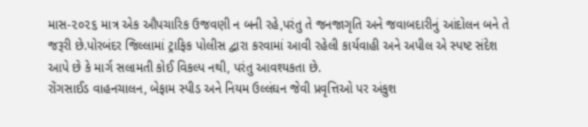માસ-૨૦૨૬ માત્ર એક ઔપચારિક ઉજવણી ન બની રહે,પરંતુ તે જનજાગૃતિ અને જવાબદારીનું આંદોલન બને તે જરૂરી છે.પોરબંદર જિલ્લામાં ટ્રાફિક પોલીસ દ્વારા કરવામાં આવી રહેલી કાર્યવાહી અને અપીલ એ સ્પષ્ટ સંદેશ આપે છે કે માર્ગ સલામતી કોઈ વિકલ્પ નથી, પરંતુ આવશ્યકતા છે.
રોંગસાઈડ વાહનચાલન, બેફામ સ્પીડ અને નિયમ ઉલ્લંઘન જેવી પ્રવૃત્તિઓ પર અંકુશ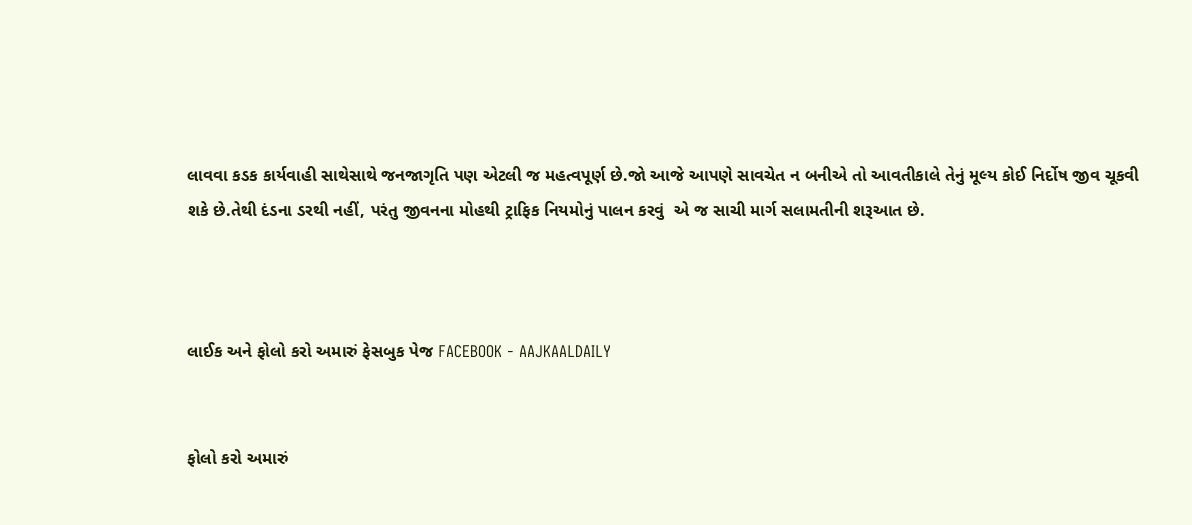લાવવા કડક કાર્યવાહી સાથેસાથે જનજાગૃતિ પણ એટલી જ મહત્વપૂર્ણ છે.જો આજે આપણે સાવચેત ન બનીએ તો આવતીકાલે તેનું મૂલ્ય કોઈ નિર્દોષ જીવ ચૂકવી શકે છે.તેથી દંડના ડરથી નહીં, પરંતુ જીવનના મોહથી ટ્રાફિક નિયમોનું પાલન કરવું  એ જ સાચી માર્ગ સલામતીની શરૂઆત છે.



લાઈક અને ફોલો કરો અમારું ફેસબુક પેજ FACEBOOK - AAJKAALDAILY


ફોલો કરો અમારું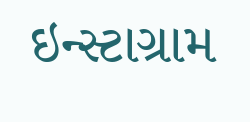ઇન્સ્ટાગ્રામ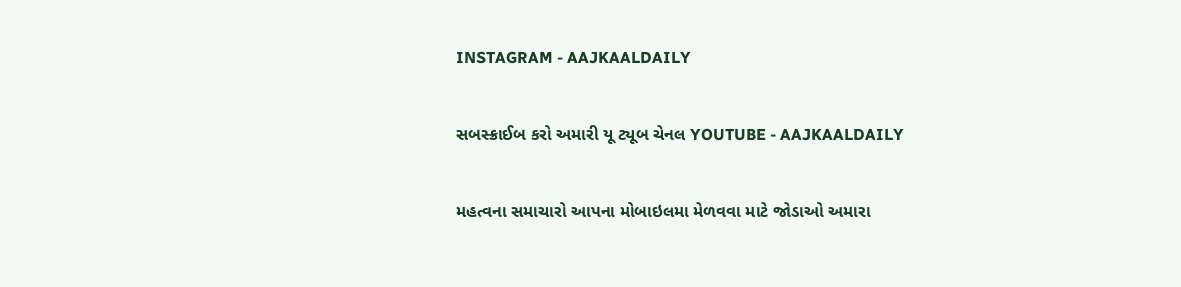INSTAGRAM - AAJKAALDAILY


સબસ્ક્રાઈબ કરો અમારી યૂ ટ્યૂબ ચેનલ YOUTUBE - AAJKAALDAILY


મહત્વના સમાચારો આપના મોબાઇલમા મેળવવા માટે જોડાઓ અમારા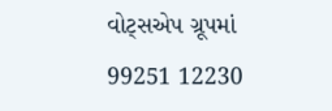વોટ્સએપ ગ્રૂપમાં  99251 12230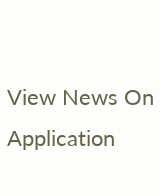View News On Application